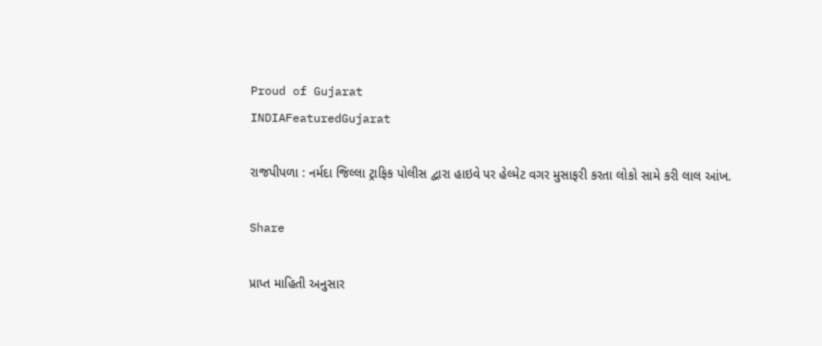Proud of Gujarat
INDIAFeaturedGujarat

રાજપીપળા : નર્મદા જિલ્લા ટ્રાફિક પોલીસ દ્વારા હાઇવે પર હેલ્મેટ વગર મુસાફરી કરતા લોકો સામે કરી લાલ આંખ.

Share

પ્રાપ્ત માહિતી અનુસાર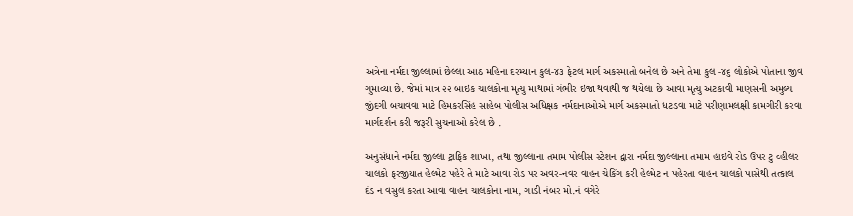અત્રેના નર્મદા જીલ્લામાં છેલ્લા આઠ મહિના દરમ્યાન કુલ-૪૩ ફેટલ માર્ગ અકસ્માતો બનેલ છે અને તેમા કુલ -૪૬ લોકોએ પોતાના જીવ ગુમાવ્યા છે. જેમાં માત્ર ૨૨ બાઇક ચાલકોના મૃત્યુ માથામાં ગંભીર ઇજા થવાથી જ થયેલા છે આવા મૃત્યુ અટકાવી માણસની અમુલ્ય જીંદગી બચાવવા માટે હિમકરસિંહ સાહેબ પોલીસ અધિક્ષક નર્મદાનાઓએ માર્ગ અકસ્માતો ધટડવા માટે પરીણામલક્ષી કામગીરી કરવા માર્ગદર્શન કરી જરૂરી સુચનાઓ કરેલ છે .

અનુસંધાને નર્મદા જીલ્લા ટ્રાફિક શાખા, તથા જીલ્લાના તમામ પોલીસ સ્ટેશન દ્વારા નર્મદા જીલ્લાના તમામ હાઇવે રોડ ઉપર ટુ વ્હીલર ચાલકો ફરજીયાત હેલ્મેટ પહેરે તે માટે આવા રોડ પર અવર-નવર વાહન ચેકિંગ કરી હેલ્મેટ ન પહેરતા વાહન ચાલકો પાસેથી તત્કાલ દંડ ન વસુલ કરતા આવા વાહન ચાલકોના નામ, ગાડી નંબર મો.નં વગેરે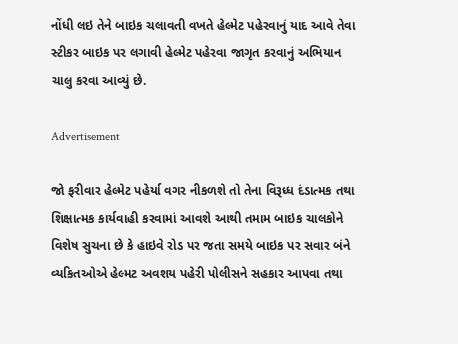નોંધી લઇ તેને બાઇક ચલાવતી વખતે હેલ્મેટ પહેરવાનું યાદ આવે તેવા સ્ટીકર બાઇક પર લગાવી હેલ્મેટ પહેરવા જાગૃત કરવાનું અભિયાન ચાલુ કરવા આવ્યું છે.

Advertisement

જો ફરીવાર હેલ્મેટ પહેર્યા વગર નીકળશે તો તેના વિરૂધ્ધ દંડાત્મક તથા શિક્ષાત્મક કાર્યવાહી કરવામાં આવશે આથી તમામ બાઇક ચાલકોને વિશેષ સુચના છે કે હાઇવે રોડ પર જતા સમયે બાઇક પર સવાર બંને વ્યકિતઓએ હેલ્મટ અવશય પહેરી પોલીસને સહકાર આપવા તથા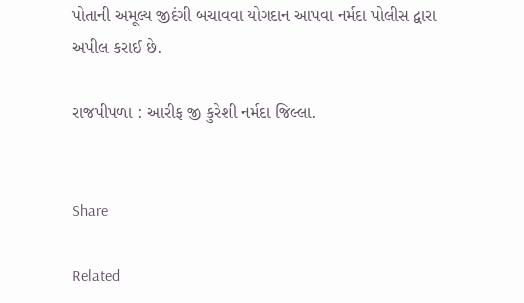પોતાની અમૂલ્ય જીદંગી બચાવવા યોગદાન આપવા નર્મદા પોલીસ દ્વારા અપીલ કરાઈ છે.

રાજપીપળા : આરીફ જી કુરેશી નર્મદા જિલ્લા.


Share

Related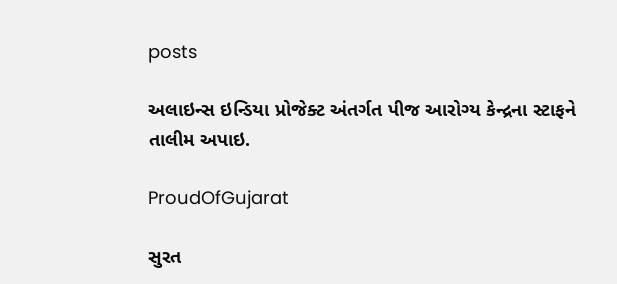posts

અલાઇન્સ ઇન્ડિયા પ્રોજેક્ટ અંતર્ગત પીજ આરોગ્ય કેન્દ્રના સ્ટાફને તાલીમ અપાઇ.

ProudOfGujarat

સુરત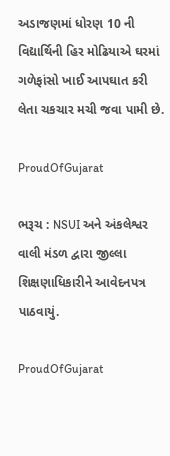અડાજણમાં ધોરણ 10 ની વિદ્યાર્થિની હિર મોઢિયાએ ઘરમાં ગળેફાંસો ખાઈ આપઘાત કરી લેતા ચકચાર મચી જવા પામી છે.

ProudOfGujarat

ભરૂચ : NSUI અને અંકલેશ્વર વાલી મંડળ દ્વારા જીલ્લા શિક્ષણાધિકારીને આવેદનપત્ર પાઠવાયું.

ProudOfGujarat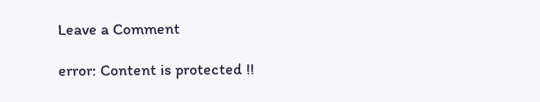Leave a Comment

error: Content is protected !!